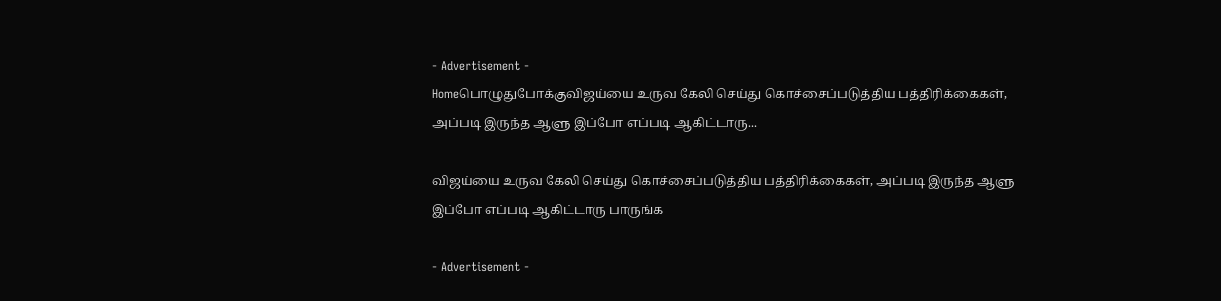- Advertisement -
Homeபொழுதுபோக்குவிஜய்யை உருவ கேலி செய்து கொச்சைப்படுத்திய பத்திரிக்கைகள், அப்படி இருந்த ஆளு இப்போ எப்படி ஆகிட்டாரு...

விஜய்யை உருவ கேலி செய்து கொச்சைப்படுத்திய பத்திரிக்கைகள், அப்படி இருந்த ஆளு இப்போ எப்படி ஆகிட்டாரு பாருங்க

- Advertisement -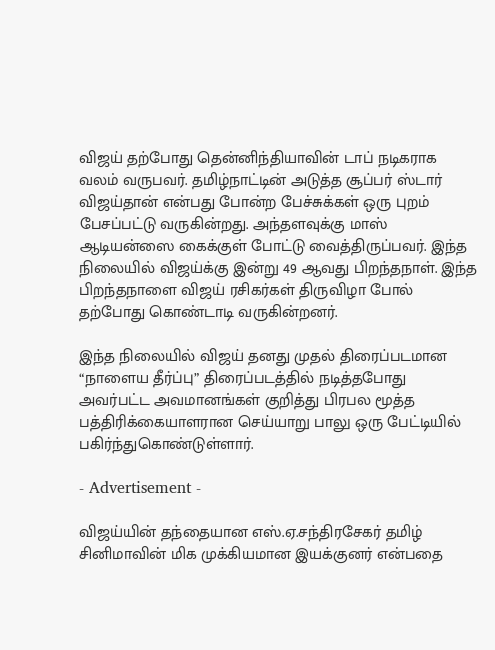விஜய் தற்போது தென்னிந்தியாவின் டாப் நடிகராக வலம் வருபவர். தமிழ்நாட்டின் அடுத்த சூப்பர் ஸ்டார் விஜய்தான் என்பது போன்ற பேச்சுக்கள் ஒரு புறம் பேசப்பட்டு வருகின்றது. அந்தளவுக்கு மாஸ் ஆடியன்ஸை கைக்குள் போட்டு வைத்திருப்பவர். இந்த நிலையில் விஜய்க்கு இன்று 49 ஆவது பிறந்தநாள். இந்த பிறந்தநாளை விஜய் ரசிகர்கள் திருவிழா போல் தற்போது கொண்டாடி வருகின்றனர்.

இந்த நிலையில் விஜய் தனது முதல் திரைப்படமான “நாளைய தீர்ப்பு” திரைப்படத்தில் நடித்தபோது அவர்பட்ட அவமானங்கள் குறித்து பிரபல மூத்த பத்திரிக்கையாளரான செய்யாறு பாலு ஒரு பேட்டியில் பகிர்ந்துகொண்டுள்ளார்.

- Advertisement -

விஜய்யின் தந்தையான எஸ்.ஏ.சந்திரசேகர் தமிழ் சினிமாவின் மிக முக்கியமான இயக்குனர் என்பதை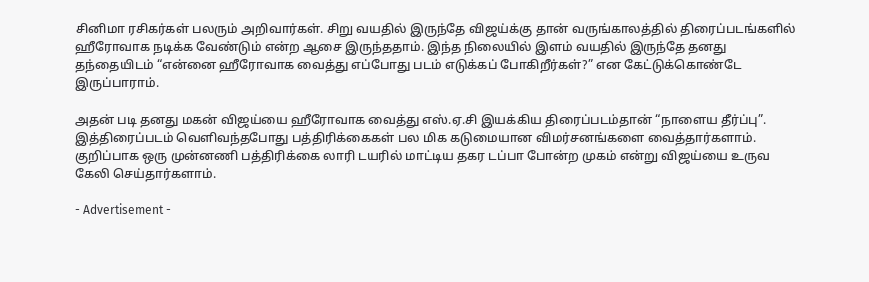சினிமா ரசிகர்கள் பலரும் அறிவார்கள். சிறு வயதில் இருந்தே விஜய்க்கு தான் வருங்காலத்தில் திரைப்படங்களில் ஹீரோவாக நடிக்க வேண்டும் என்ற ஆசை இருந்ததாம். இந்த நிலையில் இளம் வயதில் இருந்தே தனது தந்தையிடம் “என்னை ஹீரோவாக வைத்து எப்போது படம் எடுக்கப் போகிறீர்கள்?” என கேட்டுக்கொண்டே இருப்பாராம்.

அதன் படி தனது மகன் விஜய்யை ஹீரோவாக வைத்து எஸ்.ஏ.சி இயக்கிய திரைப்படம்தான் “நாளைய தீர்ப்பு”. இத்திரைப்படம் வெளிவந்தபோது பத்திரிக்கைகள் பல மிக கடுமையான விமர்சனங்களை வைத்தார்களாம். குறிப்பாக ஒரு முன்னணி பத்திரிக்கை லாரி டயரில் மாட்டிய தகர டப்பா போன்ற முகம் என்று விஜய்யை உருவ கேலி செய்தார்களாம்.

- Advertisement -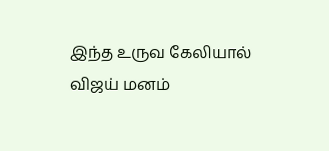இந்த உருவ கேலியால் விஜய் மனம்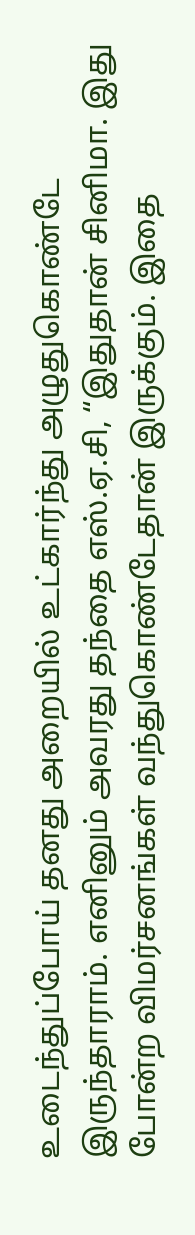உடைந்துப்போய் தனது அறையில் உட்கார்ந்து அழுதுகொண்டே இருந்தாராம். எனினும் அவரது தந்தை எஸ்.ஏ.சி, “இதுதான் சினிமா. இது போன்ற விமர்சனங்கள் வந்துகொண்டேதான் இருக்கும். இதை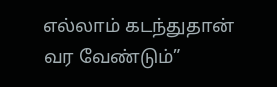எல்லாம் கடந்துதான் வர வேண்டும்”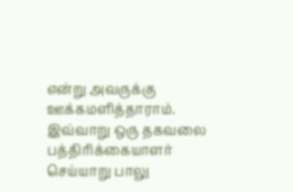என்று அவருக்கு ஊக்கமளித்தாராம். இவ்வாறு ஒரு தகவலை பத்திரிக்கையாளர் செய்யாறு பாலு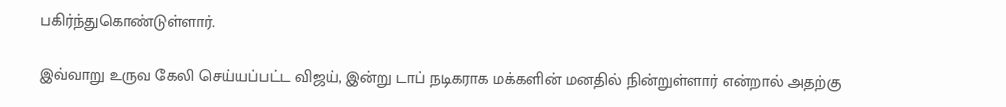பகிர்ந்துகொண்டுள்ளார்.

இவ்வாறு உருவ கேலி செய்யப்பட்ட விஜய், இன்று டாப் நடிகராக மக்களின் மனதில் நின்றுள்ளார் என்றால் அதற்கு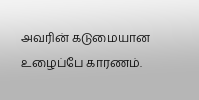அவரின் கடுமையான உழைப்பே காரணம்.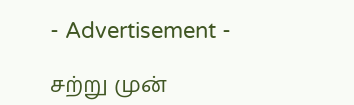- Advertisement -

சற்று முன்